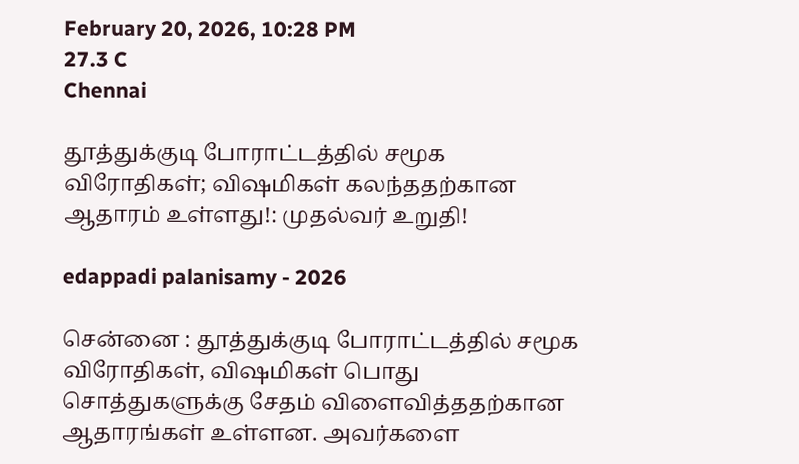February 20, 2026, 10:28 PM
27.3 C
Chennai

தூத்துக்குடி போராட்டத்தில் சமூக விரோதிகள்; விஷமிகள் கலந்ததற்கான ஆதாரம் உள்ளது!: முதல்வர் உறுதி!

edappadi palanisamy - 2026

சென்னை : தூத்துக்குடி போராட்டத்தில் சமூக விரோதிகள், விஷமிகள் பொது சொத்துகளுக்கு சேதம் விளைவித்ததற்கான ஆதாரங்கள் உள்ளன. அவர்களை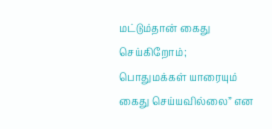மட்டும்தான் கைது செய்கிறோம்; பொதுமக்கள் யாரையும் கைது செய்யவில்லை” என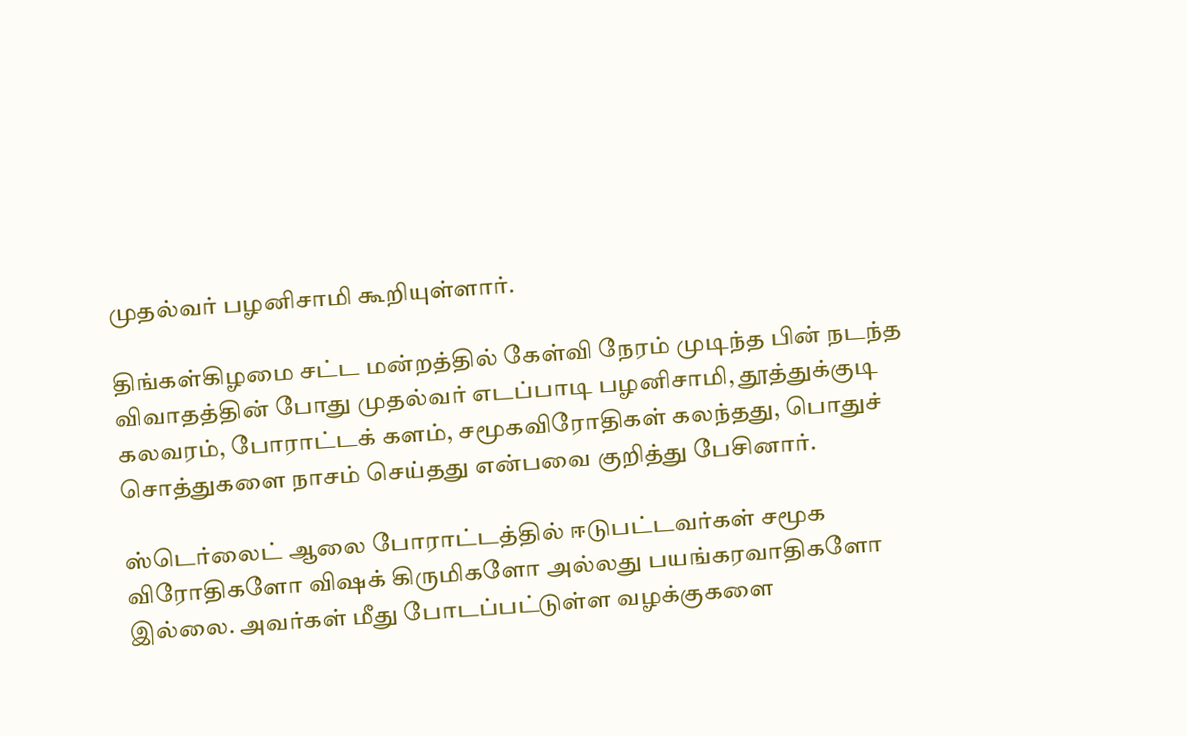முதல்வர் பழனிசாமி கூறியுள்ளார்.

திங்கள்கிழமை சட்ட மன்றத்தில் கேள்வி நேரம் முடிந்த பின் நடந்த விவாதத்தின் போது முதல்வர் எடப்பாடி பழனிசாமி, தூத்துக்குடி கலவரம், போராட்டக் களம், சமூகவிரோதிகள் கலந்தது, பொதுச் சொத்துகளை நாசம் செய்தது என்பவை குறித்து பேசினார்.

ஸ்டெர்லைட் ஆலை போராட்டத்தில் ஈடுபட்டவர்கள் சமூக விரோதிகளோ விஷக் கிருமிகளோ அல்லது பயங்கரவாதிகளோ இல்லை. அவர்கள் மீது போடப்பட்டுள்ள வழக்குகளை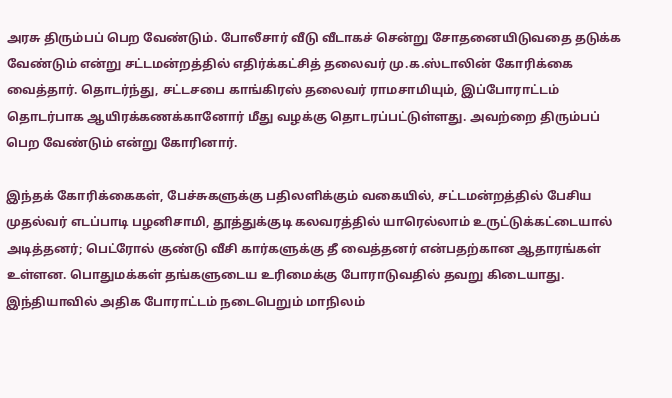அரசு திரும்பப் பெற வேண்டும். போலீசார் வீடு வீடாகச் சென்று சோதனையிடுவதை தடுக்க வேண்டும் என்று சட்டமன்றத்தில் எதிர்க்கட்சித் தலைவர் மு.க.ஸ்டாலின் கோரிக்கை வைத்தார். தொடர்ந்து, சட்டசபை காங்கிரஸ் தலைவர் ராமசாமியும், இப்போராட்டம் தொடர்பாக ஆயிரக்கணக்கானோர் மீது வழக்கு தொடரப்பட்டுள்ளது. அவற்றை திரும்பப் பெற வேண்டும் என்று கோரினார்.

இந்தக் கோரிக்கைகள், பேச்சுகளுக்கு பதிலளிக்கும் வகையில், சட்டமன்றத்தில் பேசிய முதல்வர் எடப்பாடி பழனிசாமி, தூத்துக்குடி கலவரத்தில் யாரெல்லாம் உருட்டுக்கட்டையால் அடித்தனர்; பெட்ரோல் குண்டு வீசி கார்களுக்கு தீ வைத்தனர் என்பதற்கான ஆதாரங்கள் உள்ளன. பொதுமக்கள் தங்களுடைய உரிமைக்கு போராடுவதில் தவறு கிடையாது. இந்தியாவில் அதிக போராட்டம் நடைபெறும் மாநிலம்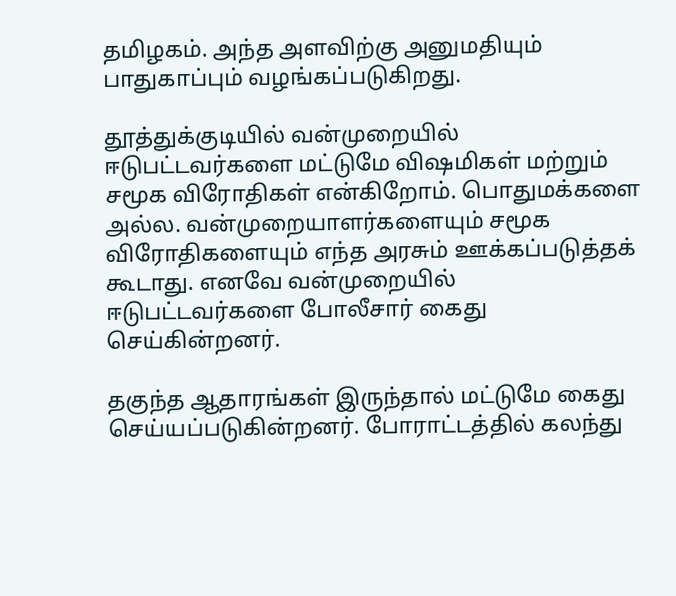தமிழகம். அந்த அளவிற்கு அனுமதியும் பாதுகாப்பும் வழங்கப்படுகிறது.

தூத்துக்குடியில் வன்முறையில் ஈடுபட்டவர்களை மட்டுமே விஷமிகள் மற்றும் சமூக விரோதிகள் என்கிறோம். பொதுமக்களை அல்ல. வன்முறையாளர்களையும் சமூக விரோதிகளையும் எந்த அரசும் ஊக்கப்படுத்தக் கூடாது. எனவே வன்முறையில் ஈடுபட்டவர்களை போலீசார் கைது செய்கின்றனர்.

தகுந்த ஆதாரங்கள் இருந்தால் மட்டுமே கைது செய்யப்படுகின்றனர். போராட்டத்தில் கலந்து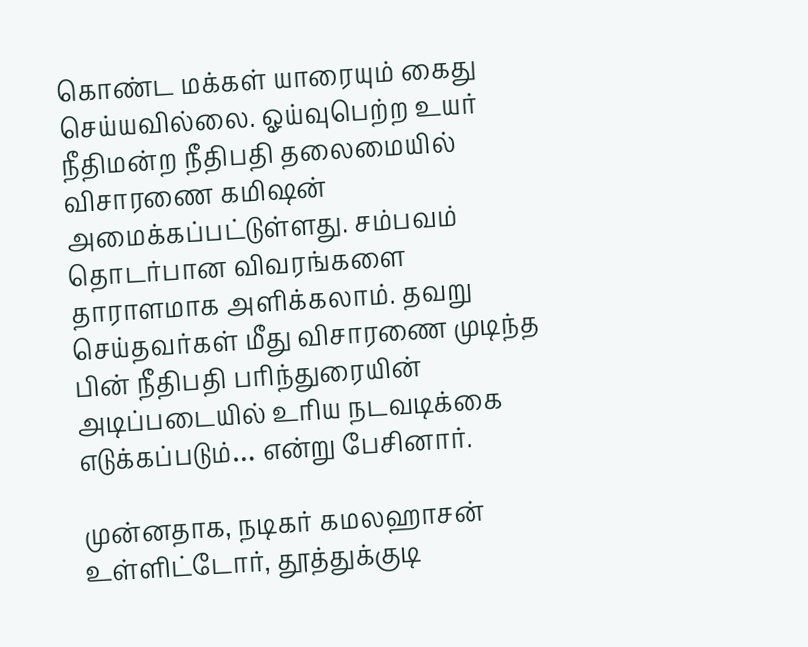கொண்ட மக்கள் யாரையும் கைது செய்யவில்லை. ஓய்வுபெற்ற உயர் நீதிமன்ற நீதிபதி தலைமையில் விசாரணை கமிஷன் அமைக்கப்பட்டுள்ளது. சம்பவம் தொடர்பான விவரங்களை தாராளமாக அளிக்கலாம். தவறு செய்தவர்கள் மீது விசாரணை முடிந்த பின் நீதிபதி பரிந்துரையின் அடிப்படையில் உரிய நடவடிக்கை எடுக்கப்படும்… என்று பேசினார்.

முன்னதாக, நடிகர் கமலஹாசன் உள்ளிட்டோர், தூத்துக்குடி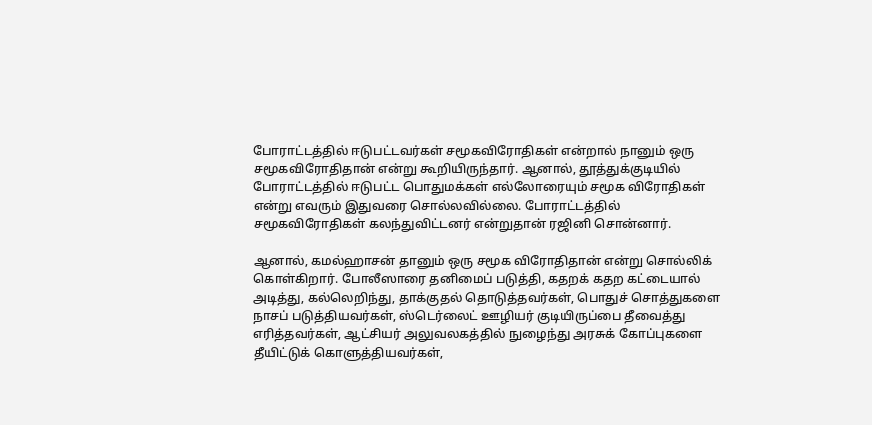போராட்டத்தில் ஈடுபட்டவர்கள் சமூகவிரோதிகள் என்றால் நானும் ஒரு சமூகவிரோதிதான் என்று கூறியிருந்தார். ஆனால், தூத்துக்குடியில் போராட்டத்தில் ஈடுபட்ட பொதுமக்கள் எல்லோரையும் சமூக விரோதிகள் என்று எவரும் இதுவரை சொல்லவில்லை. போராட்டத்தில் சமூகவிரோதிகள் கலந்துவிட்டனர் என்றுதான் ரஜினி சொன்னார்.

ஆனால், கமல்ஹாசன் தானும் ஒரு சமூக விரோதிதான் என்று சொல்லிக் கொள்கிறார். போலீஸாரை தனிமைப் படுத்தி, கதறக் கதற கட்டையால் அடித்து, கல்லெறிந்து, தாக்குதல் தொடுத்தவர்கள், பொதுச் சொத்துகளை நாசப் படுத்தியவர்கள், ஸ்டெர்லைட் ஊழியர் குடியிருப்பை தீவைத்து எரித்தவர்கள், ஆட்சியர் அலுவலகத்தில் நுழைந்து அரசுக் கோப்புகளை தீயிட்டுக் கொளுத்தியவர்கள்,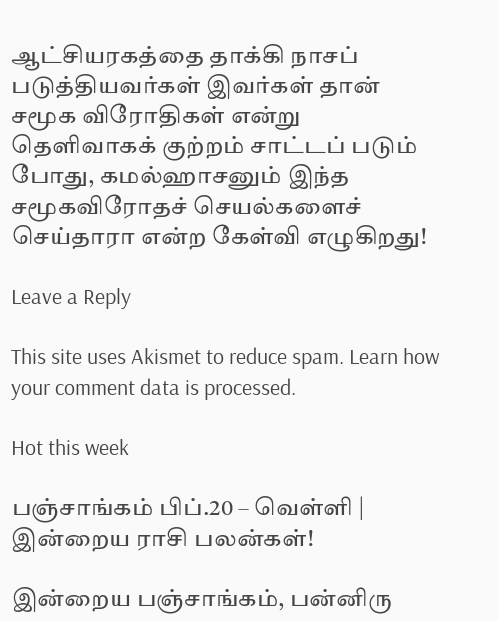ஆட்சியரகத்தை தாக்கி நாசப் படுத்தியவர்கள் இவர்கள் தான் சமூக விரோதிகள் என்று தெளிவாகக் குற்றம் சாட்டப் படும் போது, கமல்ஹாசனும் இந்த சமூகவிரோதச் செயல்களைச் செய்தாரா என்ற கேள்வி எழுகிறது!

Leave a Reply

This site uses Akismet to reduce spam. Learn how your comment data is processed.

Hot this week

பஞ்சாங்கம் பிப்.20 – வெள்ளி | இன்றைய ராசி பலன்கள்!

இன்றைய பஞ்சாங்கம், பன்னிரு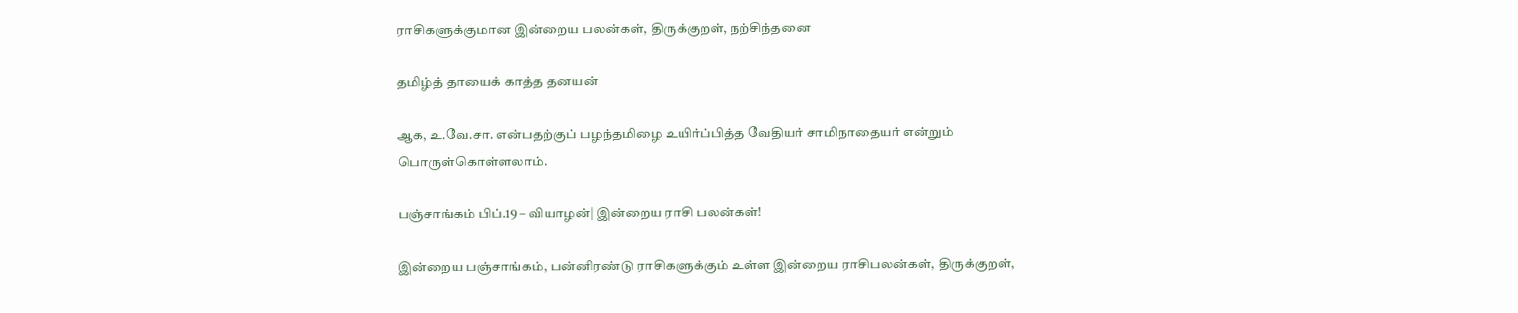ராசிகளுக்குமான இன்றைய பலன்கள், திருக்குறள், நற்சிந்தனை

தமிழ்த் தாயைக் காத்த தனயன்

ஆக, உ.வே.சா. என்பதற்குப் பழந்தமிழை உயிர்ப்பித்த வேதியர் சாமிநாதையர் என்றும் பொருள்கொள்ளலாம்.

பஞ்சாங்கம் பிப்.19 – வியாழன்| இன்றைய ராசி பலன்கள்!

இன்றைய பஞ்சாங்கம், பன்னிரண்டு ராசிகளுக்கும் உள்ள இன்றைய ராசிபலன்கள், திருக்குறள்,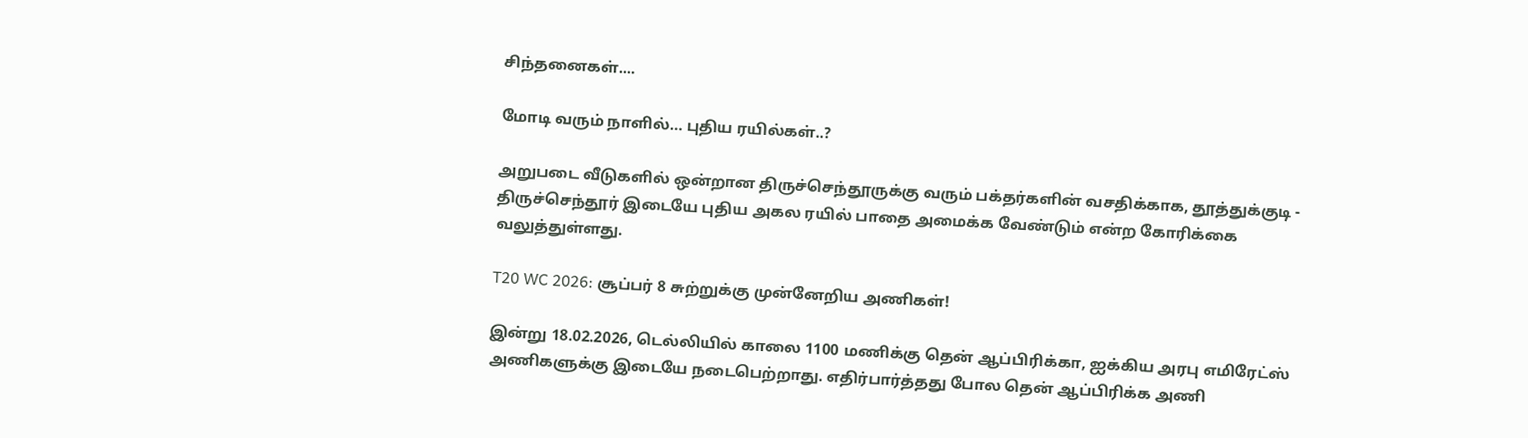சிந்தனைகள்....

மோடி வரும் நாளில்… புதிய ரயில்கள்..?

அறுபடை வீடுகளில் ஒன்றான திருச்செந்தூருக்கு வரும் பக்தர்களின் வசதிக்காக, தூத்துக்குடி - திருச்செந்தூர் இடையே புதிய அகல ரயில் பாதை அமைக்க வேண்டும் என்ற கோரிக்கை வலுத்துள்ளது.

T20 WC 2026: சூப்பர் 8 சுற்றுக்கு முன்னேறிய அணிகள்!

இன்று 18.02.2026, டெல்லியில் காலை 1100 மணிக்கு தென் ஆப்பிரிக்கா, ஐக்கிய அரபு எமிரேட்ஸ் அணிகளுக்கு இடையே நடைபெற்றாது. எதிர்பார்த்தது போல தென் ஆப்பிரிக்க அணி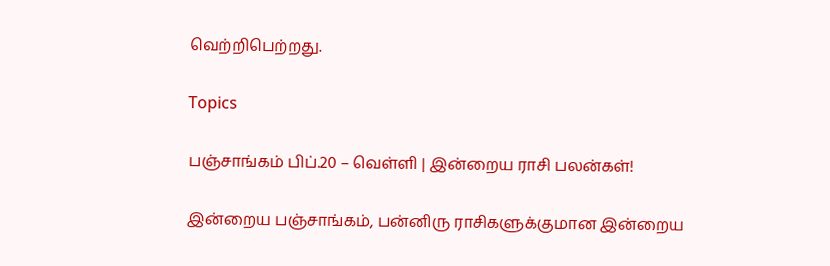வெற்றிபெற்றது.

Topics

பஞ்சாங்கம் பிப்.20 – வெள்ளி | இன்றைய ராசி பலன்கள்!

இன்றைய பஞ்சாங்கம், பன்னிரு ராசிகளுக்குமான இன்றைய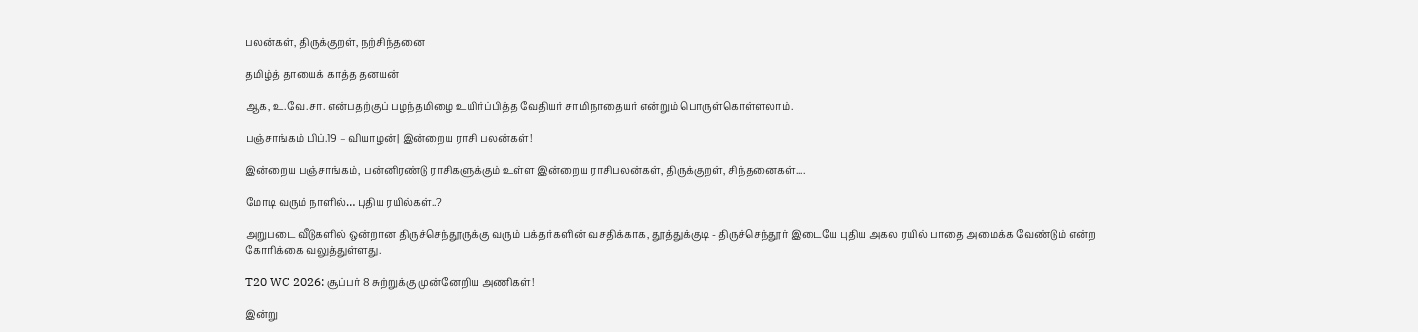பலன்கள், திருக்குறள், நற்சிந்தனை

தமிழ்த் தாயைக் காத்த தனயன்

ஆக, உ.வே.சா. என்பதற்குப் பழந்தமிழை உயிர்ப்பித்த வேதியர் சாமிநாதையர் என்றும் பொருள்கொள்ளலாம்.

பஞ்சாங்கம் பிப்.19 – வியாழன்| இன்றைய ராசி பலன்கள்!

இன்றைய பஞ்சாங்கம், பன்னிரண்டு ராசிகளுக்கும் உள்ள இன்றைய ராசிபலன்கள், திருக்குறள், சிந்தனைகள்....

மோடி வரும் நாளில்… புதிய ரயில்கள்..?

அறுபடை வீடுகளில் ஒன்றான திருச்செந்தூருக்கு வரும் பக்தர்களின் வசதிக்காக, தூத்துக்குடி - திருச்செந்தூர் இடையே புதிய அகல ரயில் பாதை அமைக்க வேண்டும் என்ற கோரிக்கை வலுத்துள்ளது.

T20 WC 2026: சூப்பர் 8 சுற்றுக்கு முன்னேறிய அணிகள்!

இன்று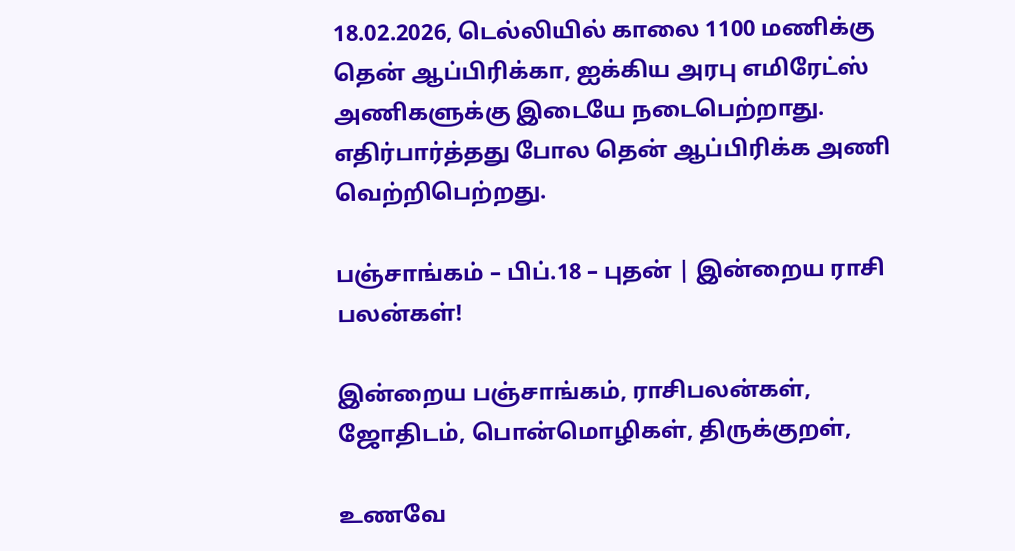18.02.2026, டெல்லியில் காலை 1100 மணிக்கு தென் ஆப்பிரிக்கா, ஐக்கிய அரபு எமிரேட்ஸ் அணிகளுக்கு இடையே நடைபெற்றாது. எதிர்பார்த்தது போல தென் ஆப்பிரிக்க அணி வெற்றிபெற்றது.

பஞ்சாங்கம் – பிப்.18 – புதன் | இன்றைய ராசி பலன்கள்!

இன்றைய பஞ்சாங்கம், ராசிபலன்கள், ஜோதிடம், பொன்மொழிகள், திருக்குறள்,

உணவே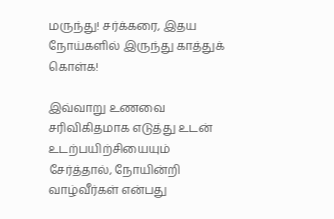மருந்து! சர்க்கரை, இதய நோய்களில் இருந்து காத்துக் கொள்க!

இவ்வாறு உணவை சரிவிகிதமாக எடுத்து உடன் உடற்பயிற்சியையும் சேர்த்தால், நோயின்றி வாழ்வீர்கள் என்பது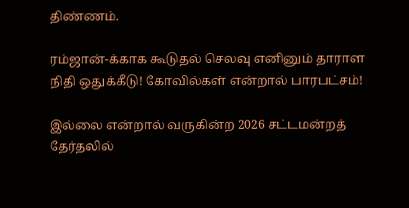திண்ணம்.

ரம்ஜான்-க்காக கூடுதல் செலவு எனினும் தாராள நிதி ஒதுக்கீடு! கோவில்கள் என்றால் பாரபட்சம்!

இல்லை என்றால் வருகின்ற 2026 சட்டமன்றத் தேர்தலில்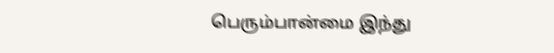பெரும்பான்மை இந்து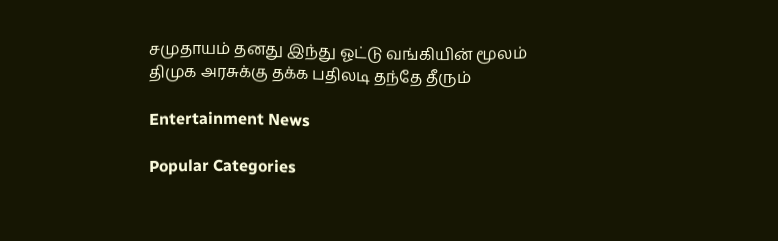சமுதாயம் தனது இந்து ஓட்டு வங்கியின் மூலம் திமுக அரசுக்கு தக்க பதிலடி தந்தே தீரும்

Entertainment News

Popular Categories